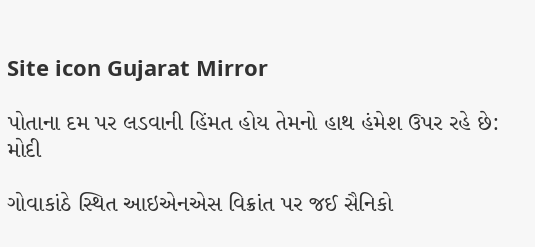Site icon Gujarat Mirror

પોતાના દમ પર લડવાની હિંમત હોય તેમનો હાથ હંમેશ ઉપર રહે છે: મોદી

ગોવાકાંઠે સ્થિત આઇએનએસ વિક્રાંત પર જઈ સૈનિકો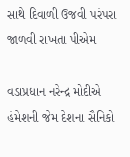સાથે દિવાળી ઉજવી પરંપરા જાળવી રાખતા પીએમ

વડાપ્રધાન નરેન્દ્ર મોદીએ હંમેશની જેમ દેશના સૈનિકો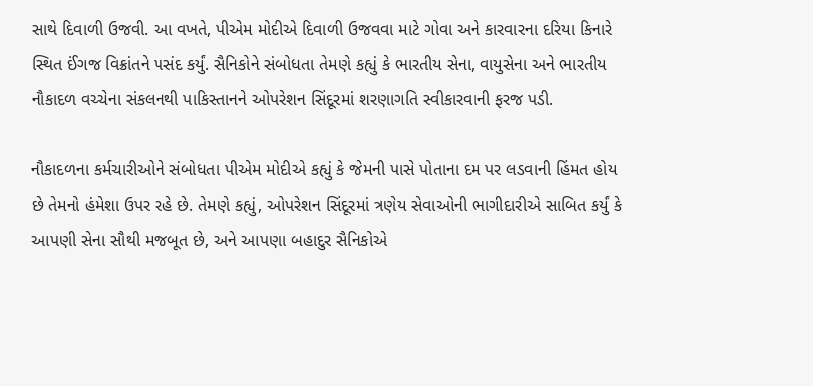સાથે દિવાળી ઉજવી. આ વખતે, પીએમ મોદીએ દિવાળી ઉજવવા માટે ગોવા અને કારવારના દરિયા કિનારે સ્થિત ઈંગજ વિક્રાંતને પસંદ કર્યું. સૈનિકોને સંબોધતા તેમણે કહ્યું કે ભારતીય સેના, વાયુસેના અને ભારતીય નૌકાદળ વચ્ચેના સંકલનથી પાકિસ્તાનને ઓપરેશન સિંદૂરમાં શરણાગતિ સ્વીકારવાની ફરજ પડી.

નૌકાદળના કર્મચારીઓને સંબોધતા પીએમ મોદીએ કહ્યું કે જેમની પાસે પોતાના દમ પર લડવાની હિંમત હોય છે તેમનો હંમેશા ઉપર રહે છે. તેમણે કહ્યું, ઓપરેશન સિંદૂરમાં ત્રણેય સેવાઓની ભાગીદારીએ સાબિત કર્યું કે આપણી સેના સૌથી મજબૂત છે, અને આપણા બહાદુર સૈનિકોએ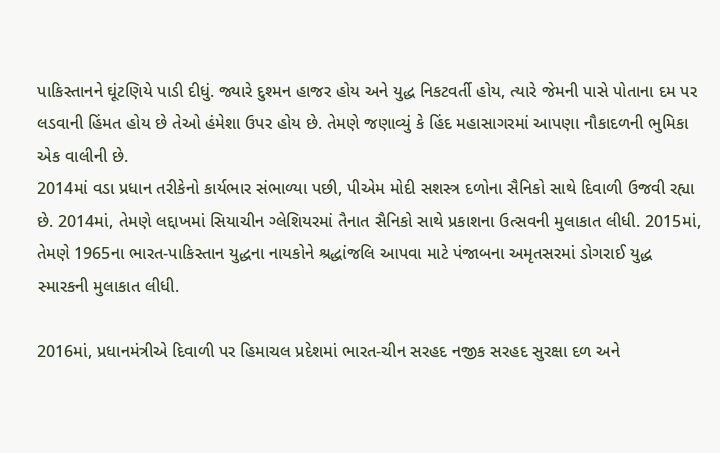પાકિસ્તાનને ઘૂંટણિયે પાડી દીધું. જ્યારે દુશ્મન હાજર હોય અને યુદ્ધ નિકટવર્તી હોય, ત્યારે જેમની પાસે પોતાના દમ પર લડવાની હિંમત હોય છે તેઓ હંમેશા ઉપર હોય છે. તેમણે જણાવ્યું કે હિંદ મહાસાગરમાં આપણા નૌકાદળની ભુમિકા એક વાલીની છે.
2014માં વડા પ્રધાન તરીકેનો કાર્યભાર સંભાળ્યા પછી, પીએમ મોદી સશસ્ત્ર દળોના સૈનિકો સાથે દિવાળી ઉજવી રહ્યા છે. 2014માં, તેમણે લદ્દાખમાં સિયાચીન ગ્લેશિયરમાં તૈનાત સૈનિકો સાથે પ્રકાશના ઉત્સવની મુલાકાત લીધી. 2015માં, તેમણે 1965ના ભારત-પાકિસ્તાન યુદ્ધના નાયકોને શ્રદ્ધાંજલિ આપવા માટે પંજાબના અમૃતસરમાં ડોગરાઈ યુદ્ધ સ્મારકની મુલાકાત લીધી.

2016માં, પ્રધાનમંત્રીએ દિવાળી પર હિમાચલ પ્રદેશમાં ભારત-ચીન સરહદ નજીક સરહદ સુરક્ષા દળ અને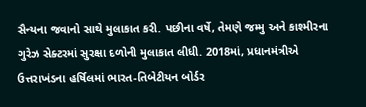સૈન્યના જવાનો સાથે મુલાકાત કરી. પછીના વર્ષે, તેમણે જમ્મુ અને કાશ્મીરના ગુરેઝ સેક્ટરમાં સુરક્ષા દળોની મુલાકાત લીધી. 2018માં, પ્રધાનમંત્રીએ ઉત્તરાખંડના હર્ષિલમાં ભારત-તિબેટીયન બોર્ડર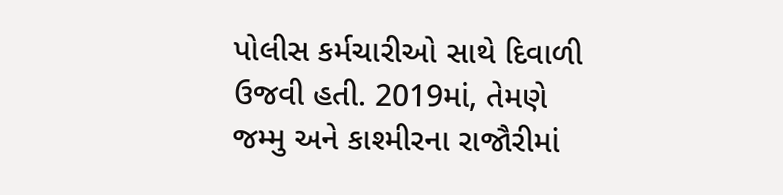પોલીસ કર્મચારીઓ સાથે દિવાળી ઉજવી હતી. 2019માં, તેમણે જમ્મુ અને કાશ્મીરના રાજૌરીમાં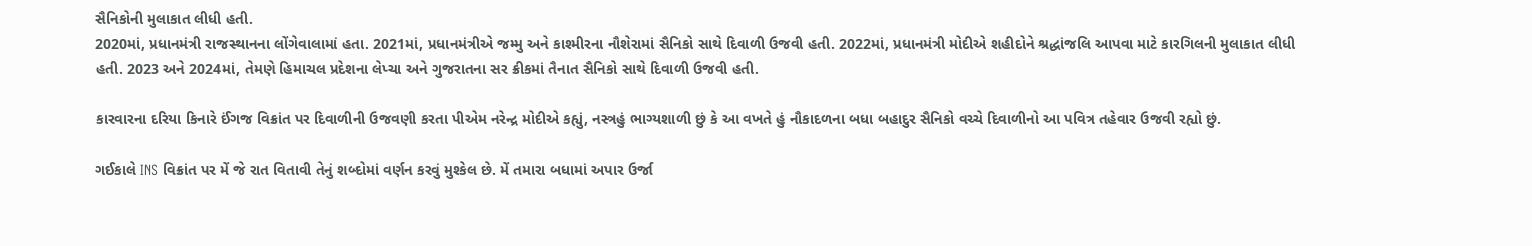સૈનિકોની મુલાકાત લીધી હતી.
2020માં, પ્રધાનમંત્રી રાજસ્થાનના લોંગેવાલામાં હતા. 2021માં, પ્રધાનમંત્રીએ જમ્મુ અને કાશ્મીરના નૌશેરામાં સૈનિકો સાથે દિવાળી ઉજવી હતી. 2022માં, પ્રધાનમંત્રી મોદીએ શહીદોને શ્રદ્ધાંજલિ આપવા માટે કારગિલની મુલાકાત લીધી હતી. 2023 અને 2024માં, તેમણે હિમાચલ પ્રદેશના લેપ્ચા અને ગુજરાતના સર ક્રીકમાં તૈનાત સૈનિકો સાથે દિવાળી ઉજવી હતી.

કારવારના દરિયા કિનારે ઈંગજ વિક્રાંત પર દિવાળીની ઉજવણી કરતા પીએમ નરેન્દ્ર મોદીએ કહ્યું, નસ્ત્રહું ભાગ્યશાળી છું કે આ વખતે હું નૌકાદળના બધા બહાદુર સૈનિકો વચ્ચે દિવાળીનો આ પવિત્ર તહેવાર ઉજવી રહ્યો છું.

ગઈકાલે INS વિક્રાંત પર મેં જે રાત વિતાવી તેનું શબ્દોમાં વર્ણન કરવું મુશ્કેલ છે. મેં તમારા બધામાં અપાર ઉર્જા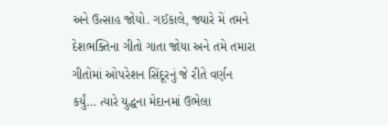અને ઉત્સાહ જોયો. ગઈકાલે, જ્યારે મેં તમને દેશભક્તિના ગીતો ગાતા જોયા અને તમે તમારા ગીતોમાં ઓપરેશન સિંદૂરનું જે રીતે વર્ણન કર્યું… ત્યારે યુદ્ધના મેદાનમાં ઉભેલા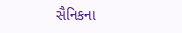સૈનિકના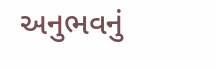અનુભવનું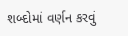શબ્દોમાં વર્ણન કરવું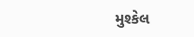મુશ્કેલ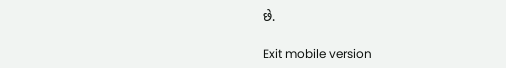છે.

Exit mobile version